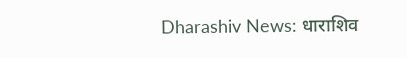Dharashiv News: धाराशिव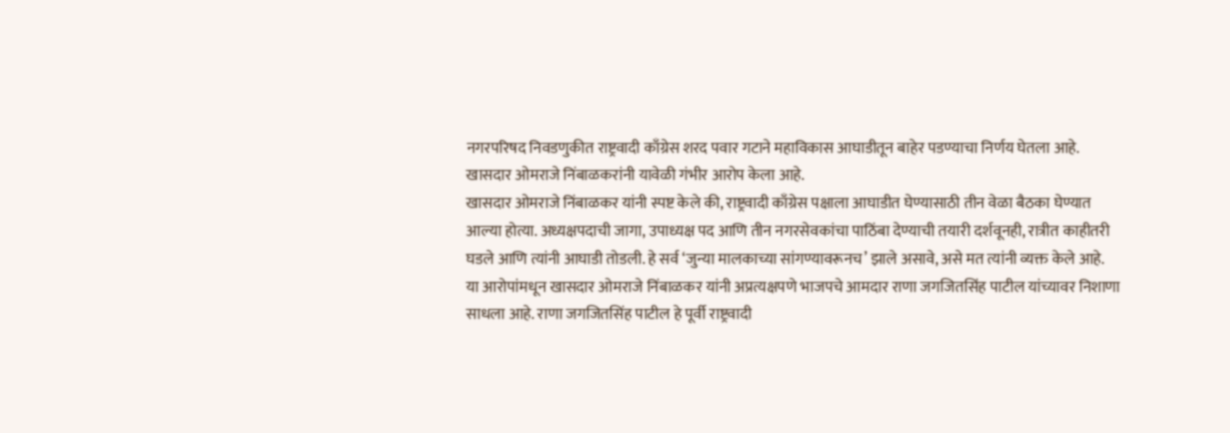नगरपरिषद निवडणुकीत राष्ट्रवादी काँग्रेस शरद पवार गटाने महाविकास आघाडीतून बाहेर पडण्याचा निर्णय घेतला आहे. खासदार ओमराजे निंबाळकरांनी यावेळी गंभीर आरोप केला आहे.
खासदार ओमराजे निंबाळकर यांनी स्पष्ट केले की, राष्ट्रवादी काँग्रेस पक्षाला आघाडीत घेण्यासाठी तीन वेळा बैठका घेण्यात आल्या होत्या. अध्यक्षपदाची जागा, उपाध्यक्ष पद आणि तीन नगरसेवकांचा पाठिंबा देण्याची तयारी दर्शवूनही, रात्रीत काहीतरी घडले आणि त्यांनी आघाडी तोडली. हे सर्व ‘जुन्या मालकाच्या सांगण्यावरूनच’ झाले असावे, असे मत त्यांनी व्यक्त केले आहे.
या आरोपांमधून खासदार ओमराजे निंबाळकर यांनी अप्रत्यक्षपणे भाजपचे आमदार राणा जगजितसिंह पाटील यांच्यावर निशाणा साधला आहे. राणा जगजितसिंह पाटील हे पूर्वी राष्ट्रवादी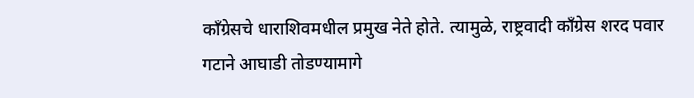काँग्रेसचे धाराशिवमधील प्रमुख नेते होते. त्यामुळे, राष्ट्रवादी काँग्रेस शरद पवार गटाने आघाडी तोडण्यामागे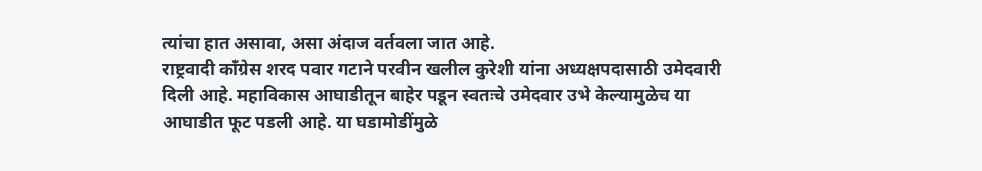त्यांचा हात असावा, असा अंदाज वर्तवला जात आहे.
राष्ट्रवादी काँग्रेस शरद पवार गटाने परवीन खलील कुरेशी यांना अध्यक्षपदासाठी उमेदवारी दिली आहे. महाविकास आघाडीतून बाहेर पडून स्वतःचे उमेदवार उभे केल्यामुळेच या आघाडीत फूट पडली आहे. या घडामोडींमुळे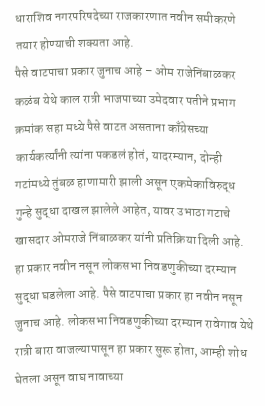धाराशिव नगरपरिषदेच्या राजकारणात नवीन समीकरणे तयार होण्याची शक्यता आहे.
पैसे वाटपाचा प्रकार जुनाच आहे – ओम राजेनिंबाळकर
कळंब येथे काल रात्री भाजपाच्या उमेदवार पतीने प्रभाग क्रमांक सहा मध्ये पैसे वाटत असताना काँग्रेसच्या कार्यकर्त्यांनी त्यांना पकडलं होतं, यादरम्यान, दोन्ही गटांमध्ये तुंबळ हाणामारी झाली असून एकमेकाविरुद्ध गुन्हे सुद्धा दाखल झालेले आहेत, यावर उभाठा गटाचे खासदार ओमराजे निंबाळकर यांनी प्रतिक्रिया दिली आहे. हा प्रकार नवीन नसून लोकसभा निवडणुकीच्या दरम्यान सुद्धा घडलेला आहे. पैसे वाटपाचा प्रकार हा नवीन नसून जुनाच आहे. लोकसभा निवडणुकीच्या दरम्यान रावेगाव येथे रात्री बारा वाजल्यापासून हा प्रकार सुरू होता, आम्ही शोध घेतला असून वाघ नावाच्या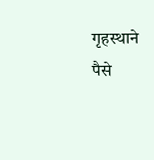गृहस्थाने पैसे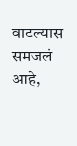वाटल्यास समजलं आहे,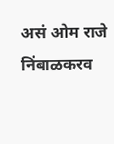असं ओम राजे निंबाळकरव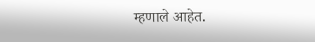म्हणाले आहेत.